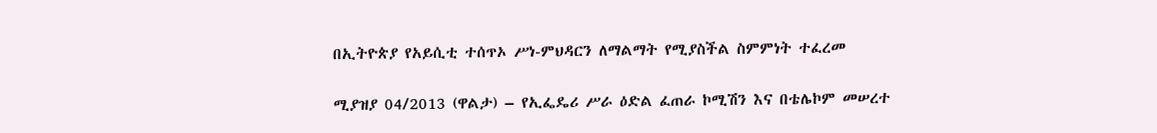በኢትዮጵያ የአይሲቲ ተሰጥኦ ሥነ-ምህዳርን ለማልማት የሚያስችል ስምምነት ተፈረመ

ሚያዝያ 04/2013 (ዋልታ) – የኢፌዴሪ ሥራ ዕድል ፈጠራ ኮሚሽን እና በቴሌኮም መሠረተ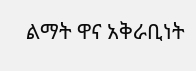ልማት ዋና አቅራቢነት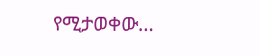የሚታወቀው…